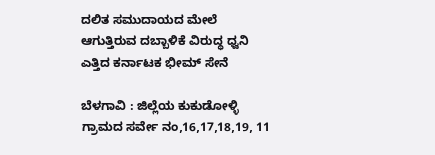ದಲಿತ ಸಮುದಾಯದ ಮೇಲೆ ಆಗುತ್ತಿರುವ ದಬ್ಬಾಳಿಕೆ ವಿರುದ್ಧ ಧ್ವನಿ ಎತ್ತಿದ ಕರ್ನಾಟಕ ಭೀಮ್ ಸೇನೆ

ಬೆಳಗಾವಿ : ಜಿಲ್ಲೆಯ ಕುಕುಡೋಳ್ಳಿ ಗ್ರಾಮದ ಸರ್ವೇ ನಂ,16,17,18,19, 11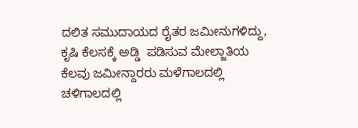ದಲಿತ ಸಮುದಾಯದ ರೈತರ ಜಮೀನುಗಳಿದ್ದು, ಕೃಷಿ ಕೆಲಸಕ್ಕೆ ಅಡ್ಡಿ  ಪಡಿಸುವ ಮೇಲ್ಜಾತಿಯ ಕೆಲವು ಜಮೀನ್ದಾರರು ಮಳೆಗಾಲದಲ್ಲಿ ಚಳಿಗಾಲದಲ್ಲಿ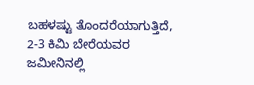ಬಹಳಷ್ಟು ತೊಂದರೆಯಾಗುತ್ತಿದೆ, 2-3 ಕಿಮಿ ಬೇರೆಯವರ ಜಮೀನಿನಲ್ಲಿ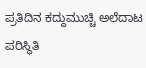ಪ್ರತಿದಿನ ಕದ್ದುಮುಚ್ಚಿ ಅಲೆದಾಟ ಪರಿಸ್ಥಿತಿ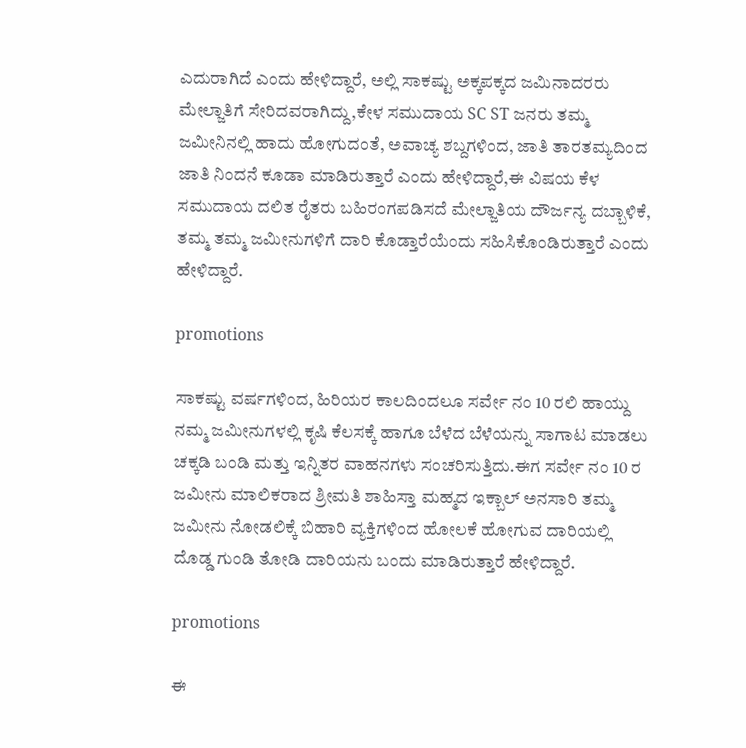ಎದುರಾಗಿದೆ ಎಂದು ಹೇಳಿದ್ದಾರೆ, ಅಲ್ಲಿ ಸಾಕಷ್ಟು ಅಕ್ಕಪಕ್ಕದ ಜಮಿನಾದರರು ಮೇಲ್ಜಾತಿಗೆ ಸೇರಿದವರಾಗಿದ್ದು,ಕೇಳ ಸಮುದಾಯ SC ST ಜನರು ತಮ್ಮ ಜಮೀನಿನಲ್ಲಿ ಹಾದು ಹೋಗುದಂತೆ, ಅವಾಚ್ಯ ಶಬ್ದಗಳಿಂದ, ಜಾತಿ ತಾರತಮ್ಯದಿಂದ ಜಾತಿ ನಿಂದನೆ ಕೂಡಾ ಮಾಡಿರುತ್ತಾರೆ ಎಂದು ಹೇಳಿದ್ದಾರೆ,ಈ ವಿಷಯ ಕೆಳ ಸಮುದಾಯ ದಲಿತ ರೈತರು ಬಹಿರಂಗಪಡಿಸದೆ ಮೇಲ್ಜಾತಿಯ ದೌರ್ಜನ್ಯ ದಬ್ಬಾಳಿಕೆ, ತಮ್ಮ ತಮ್ಮ ಜಮೀನುಗಳಿಗೆ ದಾರಿ ಕೊಡ್ತಾರೆಯೆಂದು ಸಹಿಸಿಕೊಂಡಿರುತ್ತಾರೆ ಎಂದು ಹೇಳಿದ್ದಾರೆ.

promotions

ಸಾಕಷ್ಟು ವರ್ಷಗಳಿಂದ, ಹಿರಿಯರ ಕಾಲದಿಂದಲೂ ಸರ್ವೇ ನಂ 10 ರಲಿ ಹಾಯ್ದು ನಮ್ಮ ಜಮೀನುಗಳಲ್ಲಿ ಕೃಷಿ ಕೆಲಸಕ್ಕೆ ಹಾಗೂ ಬೆಳೆದ ಬೆಳೆಯನ್ನು ಸಾಗಾಟ ಮಾಡಲು ಚಕ್ಕಡಿ ಬಂಡಿ ಮತ್ತು ಇನ್ನಿತರ ವಾಹನಗಳು ಸಂಚರಿಸುತ್ತಿದು.ಈಗ ಸರ್ವೇ ನಂ 10 ರ ಜಮೀನು ಮಾಲಿಕರಾದ ಶ್ರೀಮತಿ ಶಾಹಿಸ್ತಾ ಮಹ್ಮದ ಇಕ್ಬಾಲ್ ಅನಸಾರಿ ತಮ್ಮ ಜಮೀನು ನೋಡಲಿಕ್ಕೆ ಬಿಹಾರಿ ವ್ಯಕ್ತಿಗಳಿಂದ ಹೋಲಕೆ ಹೋಗುವ ದಾರಿಯಲ್ಲಿ ದೊಡ್ಡ ಗುಂಡಿ ತೋಡಿ ದಾರಿಯನು ಬಂದು ಮಾಡಿರುತ್ತಾರೆ ಹೇಳಿದ್ದಾರೆ.

promotions

ಈ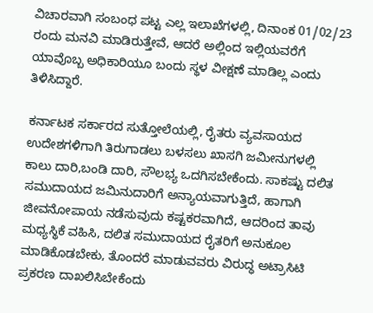ವಿಚಾರವಾಗಿ ಸಂಬಂಧ ಪಟ್ಟ ಎಲ್ಲ ಇಲಾಖೆಗಳಲ್ಲಿ, ದಿನಾಂಕ 01/02/23 ರಂದು ಮನವಿ ಮಾಡಿರುತ್ತೇವೆ, ಆದರೆ ಅಲ್ಲಿಂದ ಇಲ್ಲಿಯವರೆಗೆ ಯಾವೊಬ್ಬ ಅಧಿಕಾರಿಯೂ ಬಂದು ಸ್ಥಳ ವೀಕ್ಷಣೆ ಮಾಡಿಲ್ಲ ಎಂದು ತಿಳಿಸಿದ್ದಾರೆ.

ಕರ್ನಾಟಕ ಸರ್ಕಾರದ ಸುತ್ತೋಲೆಯಲ್ಲಿ, ರೈತರು ವ್ಯವಸಾಯದ ಉದೇಶಗಳಿಗಾಗಿ ತಿರುಗಾಡಲು ಬಳಸಲು ಖಾಸಗಿ ಜಮೀನುಗಳಲ್ಲಿ ಕಾಲು ದಾರಿ,ಬಂಡಿ ದಾರಿ, ಸೌಲಭ್ಯ ಒದಗಿಸಬೇಕೆಂದು. ಸಾಕಷ್ಟು ದಲಿತ ಸಮುದಾಯದ ಜಮಿನುದಾರಿಗೆ ಅನ್ಯಾಯವಾಗುತ್ತಿದೆ, ಹಾಗಾಗಿ ಜೀವನೋಪಾಯ ನಡೆಸುವುದು ಕಷ್ಟಕರವಾಗಿದೆ, ಆದರಿಂದ ತಾವು ಮಧ್ಯಸ್ಥಿಕೆ ವಹಿಸಿ, ದಲಿತ ಸಮುದಾಯದ ರೈತರಿಗೆ ಅನುಕೂಲ ಮಾಡಿಕೊಡಬೇಕು, ತೊಂದರೆ ಮಾಡುವವರು ವಿರುದ್ಧ ಅಟ್ರಾಸಿಟಿ ಪ್ರಕರಣ ದಾಖಲಿಸಿಬೇಕೆಂದು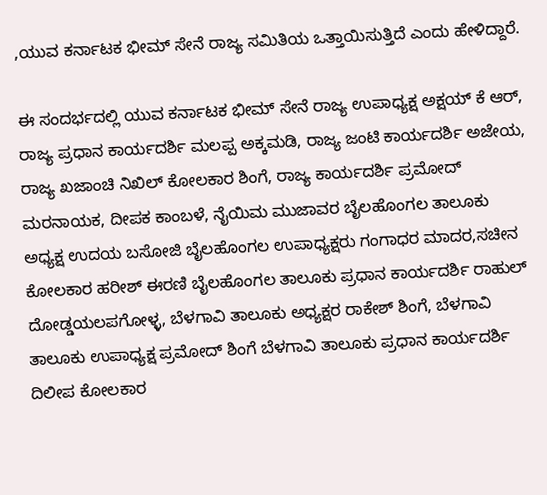,ಯುವ ಕರ್ನಾಟಕ ಭೀಮ್ ಸೇನೆ ರಾಜ್ಯ ಸಮಿತಿಯ ಒತ್ತಾಯಿಸುತ್ತಿದೆ ಎಂದು ಹೇಳಿದ್ದಾರೆ.

ಈ ಸಂದರ್ಭದಲ್ಲಿ ಯುವ ಕರ್ನಾಟಕ ಭೀಮ್ ಸೇನೆ ರಾಜ್ಯ ಉಪಾಧ್ಯಕ್ಷ ಅಕ್ಷಯ್ ಕೆ ಆರ್, ರಾಜ್ಯ ಪ್ರಧಾನ ಕಾರ್ಯದರ್ಶಿ ಮಲಪ್ಪ ಅಕ್ಕಮಡಿ, ರಾಜ್ಯ ಜಂಟಿ ಕಾರ್ಯದರ್ಶಿ ಅಜೇಯ, ರಾಜ್ಯ ಖಜಾಂಚಿ ನಿಖಿಲ್ ಕೋಲಕಾರ ಶಿಂಗೆ, ರಾಜ್ಯ ಕಾರ್ಯದರ್ಶಿ ಪ್ರಮೋದ್ ಮರನಾಯಕ, ದೀಪಕ ಕಾಂಬಳೆ, ನೈಯಿಮ ಮುಜಾವರ ಬೈಲಹೊಂಗಲ ತಾಲೂಕು ಅಧ್ಯಕ್ಷ ಉದಯ ಬಸೋಜಿ ಬೈಲಹೊಂಗಲ ಉಪಾಧ್ಯಕ್ಷರು ಗಂಗಾಧರ ಮಾದರ,ಸಚೀನ ಕೋಲಕಾರ ಹರೀಶ್ ಈರಣಿ ಬೈಲಹೊಂಗಲ ತಾಲೂಕು ಪ್ರಧಾನ ಕಾರ್ಯದರ್ಶಿ ರಾಹುಲ್ ದೋಡ್ಡಯಲಪಗೋಳ್ಳ, ಬೆಳಗಾವಿ ತಾಲೂಕು ಅಧ್ಯಕ್ಷರ ರಾಕೇಶ್ ಶಿಂಗೆ, ಬೆಳಗಾವಿ ತಾಲೂಕು ಉಪಾಧ್ಯಕ್ಷ ಪ್ರಮೋದ್ ಶಿಂಗೆ ಬೆಳಗಾವಿ ತಾಲೂಕು ಪ್ರಧಾನ ಕಾರ್ಯದರ್ಶಿ ದಿಲೀಪ ಕೋಲಕಾರ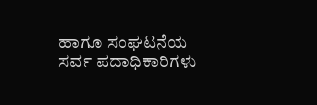ಹಾಗೂ ಸಂಘಟನೆಯ ಸರ್ವ ಪದಾಧಿಕಾರಿಗಳು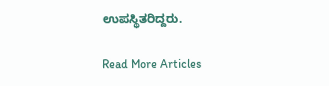ಉಪಸ್ಥಿತರಿದ್ದರು.

Read More Articles